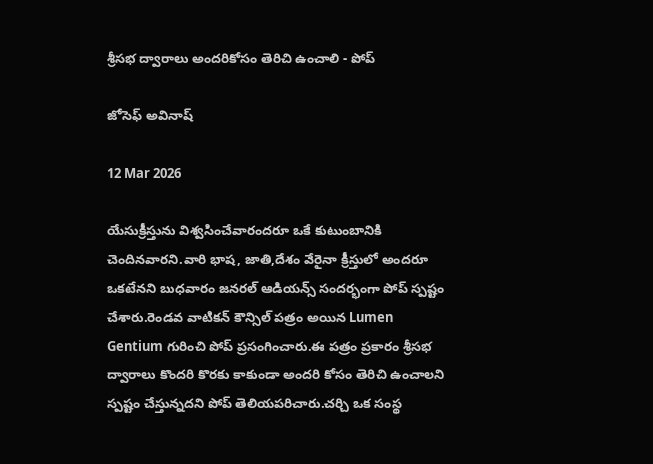శ్రీసభ ద్వారాలు అందరికోసం తెరిచి ఉంచాలి - పోప్

జోసెఫ్ అవినాష్

12 Mar 2026

యేసుక్రీస్తును విశ్వసించేవారందరూ ఒకే కుటుంబానికి చెందినవారని.వారి భాష, జాతి,దేశం వేరైనా క్రీస్తులో అందరూ ఒకటేనని బుధవారం జనరల్ ఆడియన్స్ సందర్భంగా పోప్ స్పష్టం చేశారు.రెండవ వాటికన్ కౌన్సిల్ పత్రం అయిన Lumen Gentium గురించి పోప్ ప్రసంగించారు.ఈ పత్రం ప్రకారం శ్రీసభ ద్వారాలు కొందరి కొరకు కాకుండా అందరి కోసం తెరిచి ఉంచాలని స్పష్టం చేస్తున్నదని పోప్ తెలియపరిచారు.చర్చి ఒక సంస్థ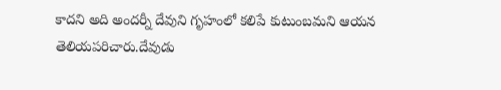కాదని అది అందర్నీ దేవుని గృహంలో కలిపే కుటుంబమని ఆయన తెలియపరిచారు.దేవుడు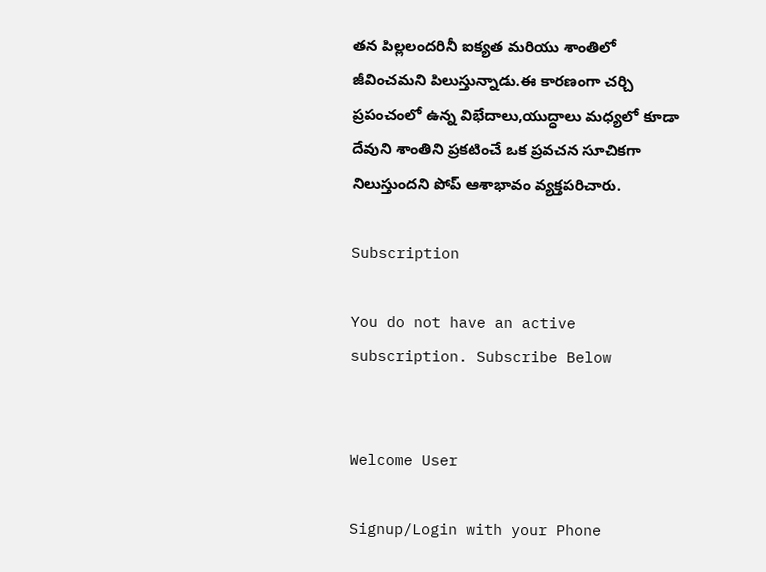తన పిల్లలందరినీ ఐక్యత మరియు శాంతిలో జీవించమని పిలుస్తున్నాడు.ఈ కారణంగా చర్చి ప్రపంచంలో ఉన్న విభేదాలు,యుద్ధాలు మధ్యలో కూడా దేవుని శాంతిని ప్రకటించే ఒక ప్రవచన సూచికగా నిలుస్తుందని పోప్ ఆశాభావం వ్యక్తపరిచారు.

Subscription

You do not have an active subscription. Subscribe Below


Welcome User

Signup/Login with your Phone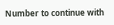Number to continue with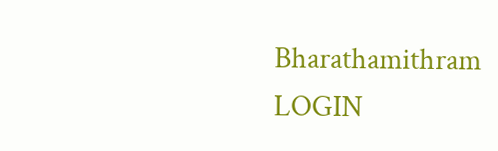Bharathamithram
LOGIN